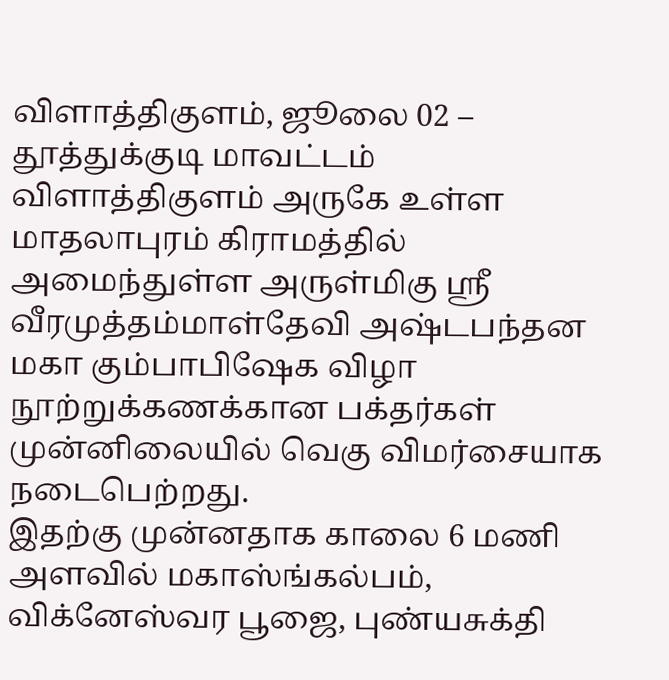விளாத்திகுளம், ஜூலை 02 –
தூத்துக்குடி மாவட்டம் விளாத்திகுளம் அருகே உள்ள மாதலாபுரம் கிராமத்தில் அமைந்துள்ள அருள்மிகு ஸ்ரீ வீரமுத்தம்மாள்தேவி அஷ்டபந்தன மகா கும்பாபிஷேக விழா நூற்றுக்கணக்கான பக்தர்கள் முன்னிலையில் வெகு விமர்சையாக நடைபெற்றது.
இதற்கு முன்னதாக காலை 6 மணி அளவில் மகாஸ்ங்கல்பம், விக்னேஸ்வர பூஜை, புண்யசுக்தி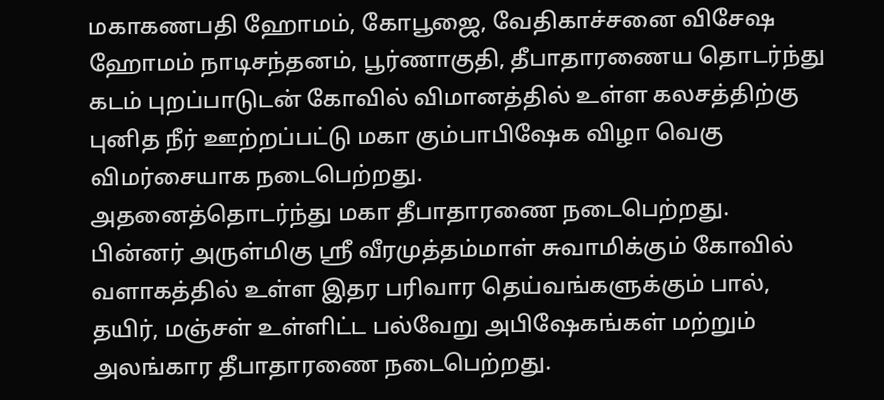மகாகணபதி ஹோமம், கோபூஜை, வேதிகாச்சனை விசேஷ ஹோமம் நாடிசந்தனம், பூர்ணாகுதி, தீபாதாரணைய தொடர்ந்து கடம் புறப்பாடுடன் கோவில் விமானத்தில் உள்ள கலசத்திற்கு புனித நீர் ஊற்றப்பட்டு மகா கும்பாபிஷேக விழா வெகு விமர்சையாக நடைபெற்றது.
அதனைத்தொடர்ந்து மகா தீபாதாரணை நடைபெற்றது. பின்னர் அருள்மிகு ஸ்ரீ வீரமுத்தம்மாள் சுவாமிக்கும் கோவில் வளாகத்தில் உள்ள இதர பரிவார தெய்வங்களுக்கும் பால், தயிர், மஞ்சள் உள்ளிட்ட பல்வேறு அபிஷேகங்கள் மற்றும் அலங்கார தீபாதாரணை நடைபெற்றது.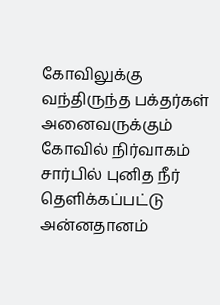கோவிலுக்கு வந்திருந்த பக்தர்கள் அனைவருக்கும் கோவில் நிர்வாகம் சார்பில் புனித நீர் தெளிக்கப்பட்டு அன்னதானம்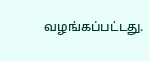வழங்கப்பட்டது.